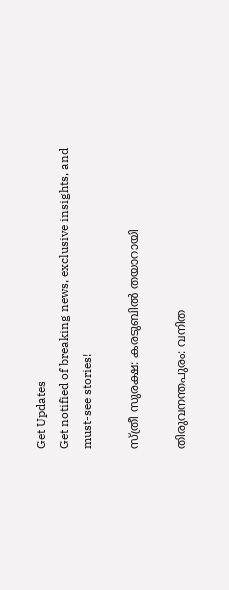Get Updates
Get notified of breaking news, exclusive insights, and must-see stories!

സ്ത്രീ സുരക്ഷ: കരടുബില്‍ തയാറായി

തിരുവനന്തപുരം: വനിത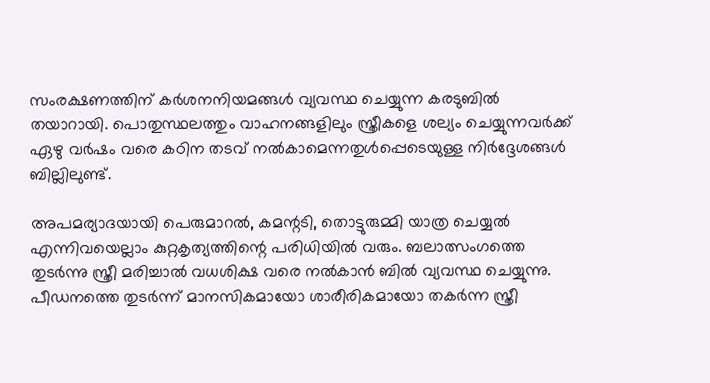സംരക്ഷണത്തിന് കര്‍ശനനിയമങ്ങള്‍ വ്യവസ്ഥ ചെയ്യുന്ന കരടുബില്‍ തയാറായി. പൊതുസ്ഥലത്തും വാഹനങ്ങളിലും സ്ത്രീകളെ ശല്യം ചെയ്യുന്നവര്‍ക്ക് ഏഴു വര്‍ഷം വരെ കഠിന തടവ് നല്‍കാമെന്നതുള്‍പ്പെടെയുള്ള നിര്‍ദ്ദേശങ്ങള്‍ ബില്ലിലുണ്ട്.

അപമര്യാദയായി പെരുമാറല്‍, കമന്റടി, തൊട്ടുരുമ്മി യാത്ര ചെയ്യല്‍ എന്നിവയെല്ലാം കുറ്റകൃത്യത്തിന്റെ പരിധിയില്‍ വരും. ബലാത്സംഗത്തെ തുടര്‍ന്നു സ്ത്രീ മരിച്ചാല്‍ വധശിക്ഷ വരെ നല്‍കാന്‍ ബില്‍ വ്യവസ്ഥ ചെയ്യുന്നു. പീഡനത്തെ തുടര്‍ന്ന് മാനസികമായോ ശാരീരികമായോ തകര്‍ന്ന സ്ത്രീ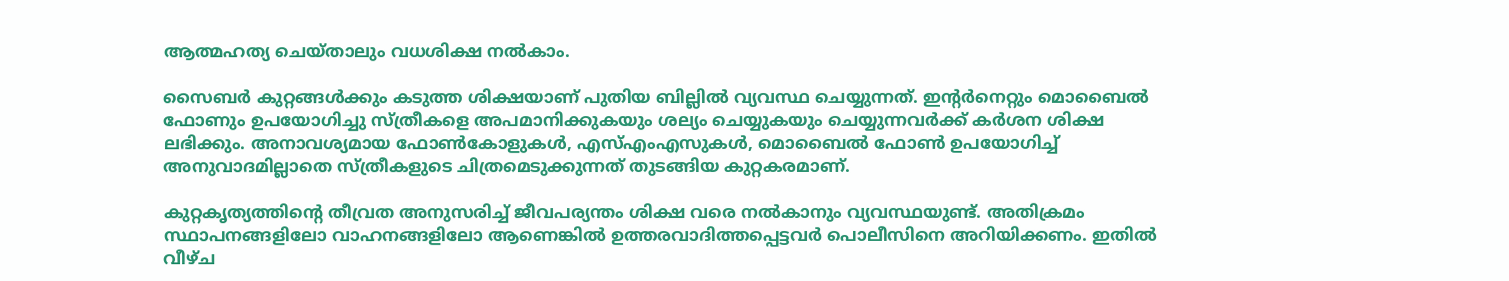ആത്മഹത്യ ചെയ്താലും വധശിക്ഷ നല്‍കാം.

സൈബര്‍ കുറ്റങ്ങള്‍ക്കും കടുത്ത ശിക്ഷയാണ് പുതിയ ബില്ലില്‍ വ്യവസ്ഥ ചെയ്യുന്നത്. ഇന്റര്‍നെറ്റും മൊബൈല്‍ ഫോണും ഉപയോഗിച്ചു സ്ത്രീകളെ അപമാനിക്കുകയും ശല്യം ചെയ്യുകയും ചെയ്യുന്നവര്‍ക്ക് കര്‍ശന ശിക്ഷ ലഭിക്കും. അനാവശ്യമായ ഫോണ്‍കോളുകള്‍, എസ്എംഎസുകള്‍, മൊബൈല്‍ ഫോണ്‍ ഉപയോഗിച്ച് അനുവാദമില്ലാതെ സ്ത്രീകളുടെ ചിത്രമെടുക്കുന്നത് തുടങ്ങിയ കുറ്റകരമാണ്.

കുറ്റകൃത്യത്തിന്റെ തീവ്രത അനുസരിച്ച് ജീവപര്യന്തം ശിക്ഷ വരെ നല്‍കാനും വ്യവസ്ഥയുണ്ട്. അതിക്രമം സ്ഥാപനങ്ങളിലോ വാഹനങ്ങളിലോ ആണെങ്കില്‍ ഉത്തരവാദിത്തപ്പെട്ടവര്‍ പൊലീസിനെ അറിയിക്കണം. ഇതില്‍ വീഴ്ച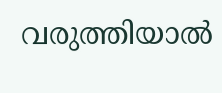വരുത്തിയാല്‍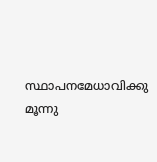സ്ഥാപനമേധാവിക്കു മൂന്നു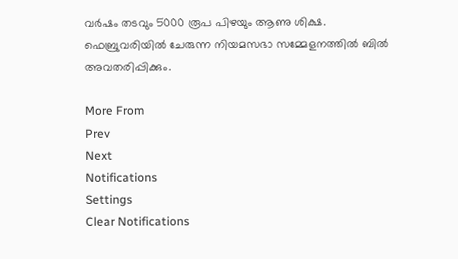വര്‍ഷം തടവും 5000 രൂപ പിഴയും ആണു ശിക്ഷ. ഫെബ്രുവരിയില്‍ ചേരുന്ന നിയമസഭാ സമ്മേളനത്തില്‍ ബില്‍ അവതരിപ്പിക്കും.

More From
Prev
Next
Notifications
Settings
Clear Notifications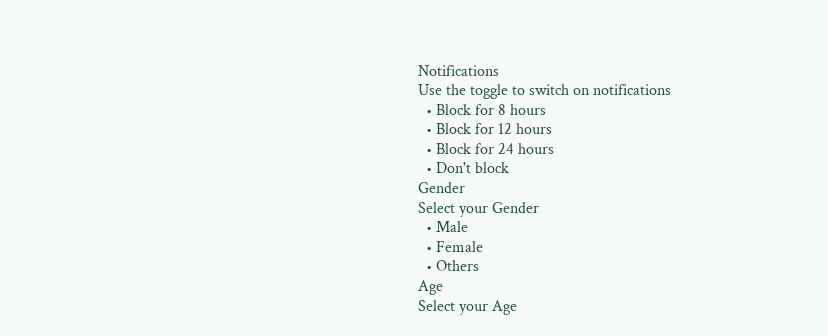Notifications
Use the toggle to switch on notifications
  • Block for 8 hours
  • Block for 12 hours
  • Block for 24 hours
  • Don't block
Gender
Select your Gender
  • Male
  • Female
  • Others
Age
Select your Age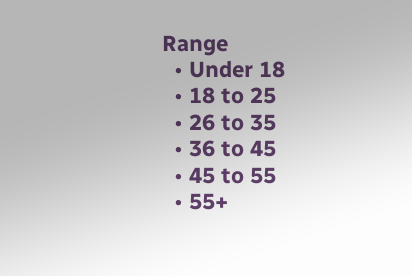Range
  • Under 18
  • 18 to 25
  • 26 to 35
  • 36 to 45
  • 45 to 55
  • 55+